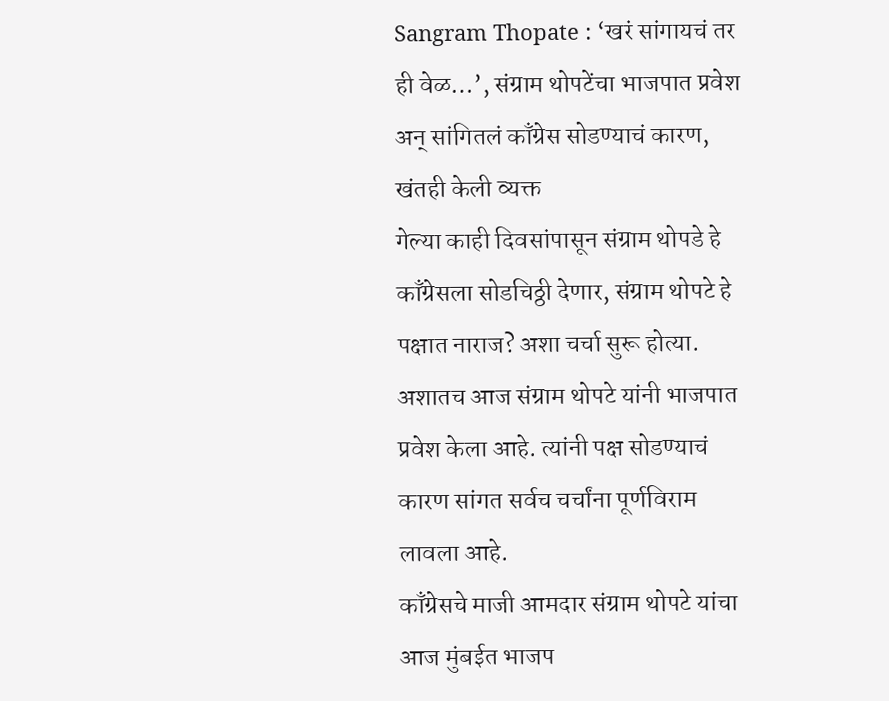Sangram Thopate : ‘खरं सांगायचं तर ही वेळ…’, संग्राम थोपटेंचा भाजपात प्रवेश अन् सांगितलं काँग्रेस सोडण्याचं कारण, खंतही केली व्यक्त
गेल्या काही दिवसांपासून संग्राम थोपडे हे काँग्रेसला सोडचिठ्ठी देणार, संग्राम थोपटे हे पक्षात नाराज? अशा चर्चा सुरू होत्या. अशातच आज संग्राम थोपटे यांनी भाजपात प्रवेश केला आहे. त्यांनी पक्ष सोडण्याचं कारण सांगत सर्वच चर्चांना पूर्णविराम लावला आहे.
काँग्रेसचे माजी आमदार संग्राम थोपटे यांचा आज मुंबईत भाजप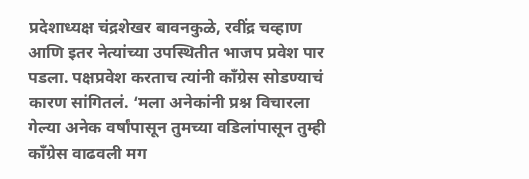प्रदेशाध्यक्ष चंद्रशेखर बावनकुळे, रवींद्र चव्हाण आणि इतर नेत्यांच्या उपस्थितीत भाजप प्रवेश पार पडला. पक्षप्रवेश करताच त्यांनी काँग्रेस सोडण्याचं कारण सांगितलं. ‘मला अनेकांनी प्रश्न विचारला गेल्या अनेक वर्षांपासून तुमच्या वडिलांपासून तुम्ही काँग्रेस वाढवली मग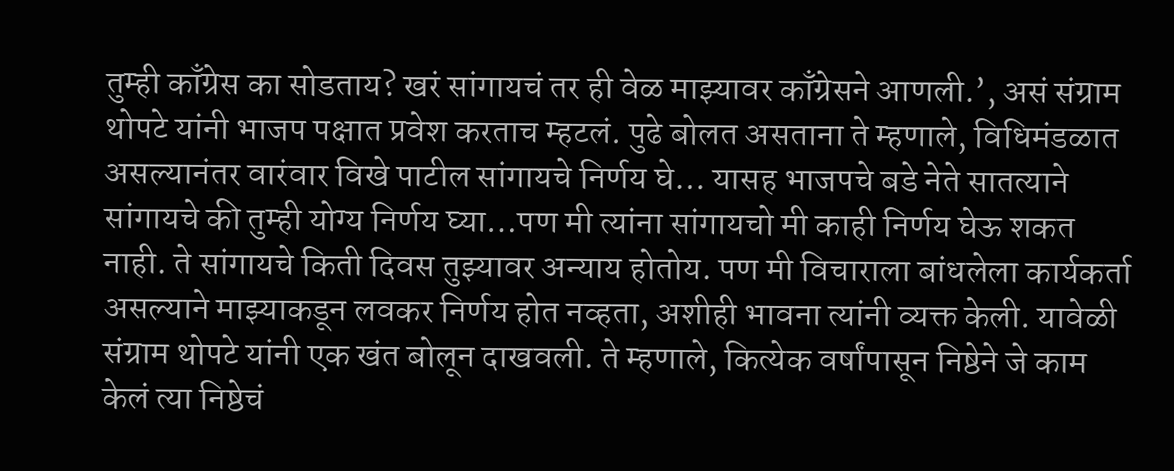तुम्ही काँग्रेस का सोडताय? खरं सांगायचं तर ही वेळ माझ्यावर काँग्रेसने आणली.’, असं संग्राम थोपटे यांनी भाजप पक्षात प्रवेश करताच म्हटलं. पुढे बोलत असताना ते म्हणाले, विधिमंडळात असल्यानंतर वारंवार विखे पाटील सांगायचे निर्णय घे… यासह भाजपचे बडे नेते सातत्याने सांगायचे की तुम्ही योग्य निर्णय घ्या…पण मी त्यांना सांगायचो मी काही निर्णय घेऊ शकत नाही. ते सांगायचे किती दिवस तुझ्यावर अन्याय होतोय. पण मी विचाराला बांधलेला कार्यकर्ता असल्याने माझ्याकडून लवकर निर्णय होत नव्हता, अशीही भावना त्यांनी व्यक्त केली. यावेळी संग्राम थोपटे यांनी एक खंत बोलून दाखवली. ते म्हणाले, कित्येक वर्षांपासून निष्ठेने जे काम केलं त्या निष्ठेचं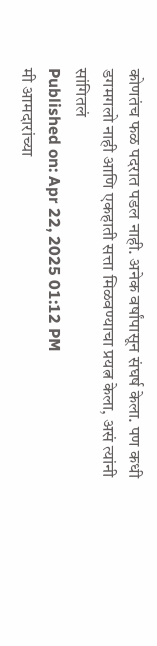कोणतंच फळ पदरात पडल नाही. अनेक वर्षांपासून संघर्ष केला. पण कधी डगमगलो नाही आणि एकहाती सत्ता मिळवण्याचा प्रयत्न केला, असं त्यांनी सांगितलं
Published on: Apr 22, 2025 01:12 PM
मी आमदारांच्या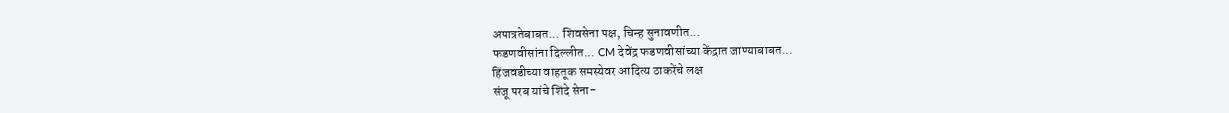अपात्रतेबाबत... शिवसेना पक्ष, चिन्ह सुनावणीत...
फडणवीसांना दिल्लीत... CM देवेंद्र फडणवीसांच्या केंद्रात जाण्याबाबत...
हिंजवडीच्या वाहतूक समस्येवर आदित्य ठाकरेंचे लक्ष
संजू परब यांचे शिंदे सेना-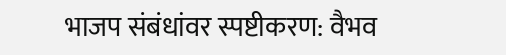भाजप संबंधांवर स्पष्टीकरण: वैभव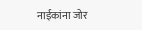नाईकांना जोर